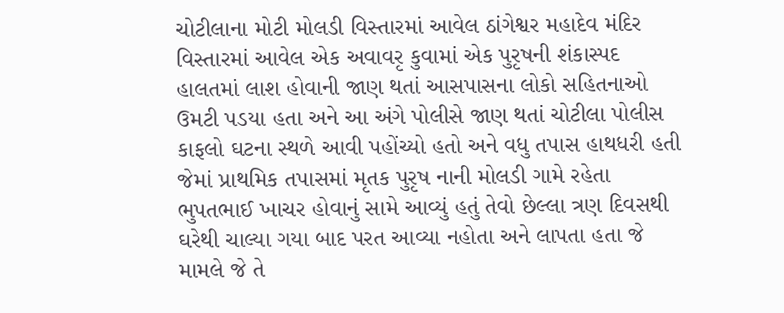ચોટીલાના મોટી મોલડી વિસ્તારમાં આવેલ ઠાંગેશ્વર મહાદેવ મંદિર વિસ્તારમાં આવેલ એક અવાવરૃ કુવામાં એક પુરૃષની શંકાસ્પદ હાલતમાં લાશ હોવાની જાણ થતાં આસપાસના લોકો સહિતનાઓ ઉમટી પડયા હતા અને આ અંગે પોલીસે જાણ થતાં ચોટીલા પોલીસ કાફલો ઘટના સ્થળે આવી પહોંચ્યો હતો અને વધુ તપાસ હાથધરી હતી જેમાં પ્રાથમિક તપાસમાં મૃતક પુરૃષ નાની મોલડી ગામે રહેતા ભુપતભાઈ ખાચર હોવાનું સામે આવ્યું હતું તેવો છેલ્લા ત્રણ દિવસથી ઘરેથી ચાલ્યા ગયા બાદ પરત આવ્યા નહોતા અને લાપતા હતા જે મામલે જે તે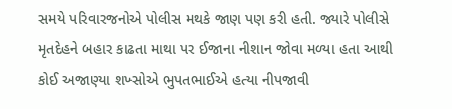સમયે પરિવારજનોએ પોલીસ મથકે જાણ પણ કરી હતી. જ્યારે પોલીસે મૃતદેહને બહાર કાઢતા માથા પર ઈજાના નીશાન જોવા મળ્યા હતા આથી કોઈ અજાણ્યા શખ્સોએ ભુપતભાઈએ હત્યા નીપજાવી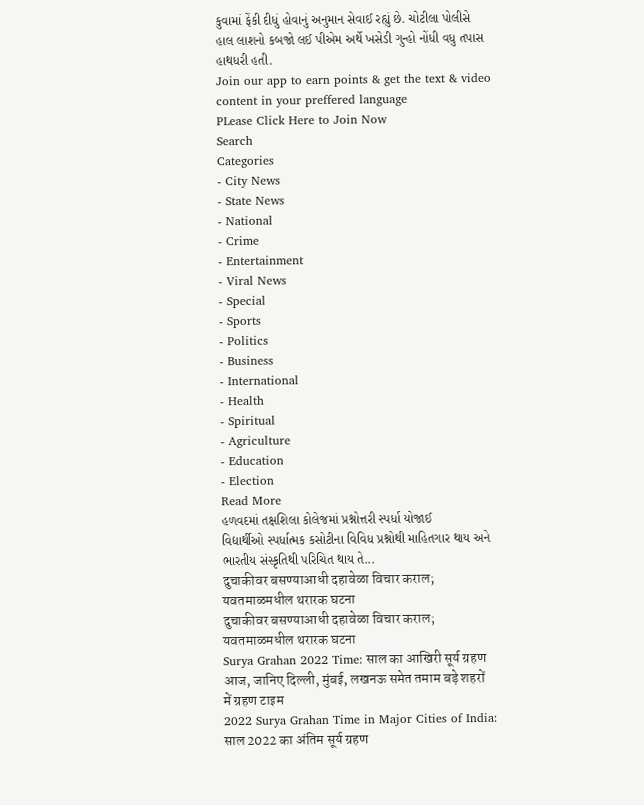કુવામાં ફેંકી દીધું હોવાનું અનુમાન સેવાઈ રહ્યું છે. ચોટીલા પોલીસે હાલ લાશનો કબજો લઈ પીએમ અર્થે ખસેડી ગુન્હો નોંધી વધુ તપાસ હાથધરી હતી.
Join our app to earn points & get the text & video content in your preffered language
PLease Click Here to Join Now
Search
Categories
- City News
- State News
- National
- Crime
- Entertainment
- Viral News
- Special
- Sports
- Politics
- Business
- International
- Health
- Spiritual
- Agriculture
- Education
- Election
Read More
હળવદમાં તક્ષશિલા કોલેજમાં પ્રશ્નોત્તરી સ્પર્ધા યોજાઈ
વિદ્યાર્થીઓ સ્પર્ધાત્મક કસોટીના વિવિધ પ્રશ્નોથી માહિતગાર થાય અને ભારતીય સંસ્કૃતિથી પરિચિત થાય તે...
दुचाकीवर बसण्याआधी दहावेळा विचार कराल; यवतमाळमधील थरारक घटना
दुचाकीवर बसण्याआधी दहावेळा विचार कराल; यवतमाळमधील थरारक घटना
Surya Grahan 2022 Time: साल का आखिरी सूर्य ग्रहण आज, जानिए दिल्ली, मुंबई, लखनऊ समेत तमाम बड़े शहरों में ग्रहण टाइम
2022 Surya Grahan Time in Major Cities of India: साल 2022 का अंतिम सूर्य ग्रहण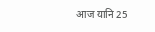आज यानि 25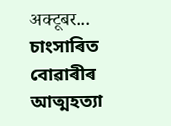अक्टूबर...
চাংসাৰিত বোৱাৰীৰ আত্মহত্যা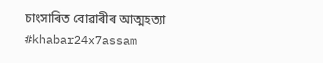চাংসাৰিত বোৱাৰীৰ আত্মহত্যা #khabar24x7assam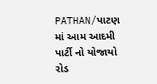PATHAN/પાટણ માં આમ આદમી પાર્ટી નો યોજાયો રોડ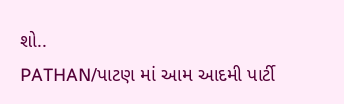શો..
PATHAN/પાટણ માં આમ આદમી પાર્ટી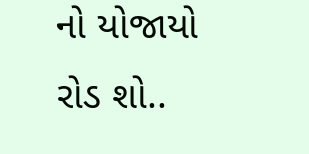નો યોજાયો રોડ શો..